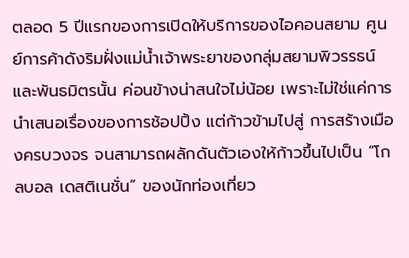ตลอด 5 ปีแรกของการเปิดให้บริการของไอคอนสยาม ศูนย์การค้าดังริมฝั่งแม่น้ำเจ้าพระยาของกลุ่มสยามพิวรรธน์และพันธมิตรนั้น ค่อนข้างน่าสนใจไม่น้อย เพราะไม่ใช่แค่การนำเสนอเรื่องของการช้อปปิ้ง แต่ก้าวข้ามไปสู่ การสร้างเมืองครบวงจร จนสามารถผลักดันตัวเองให้ก้าวขึ้นไปเป็น “โกลบอล เดสติเนชั่น” ของนักท่องเที่ยว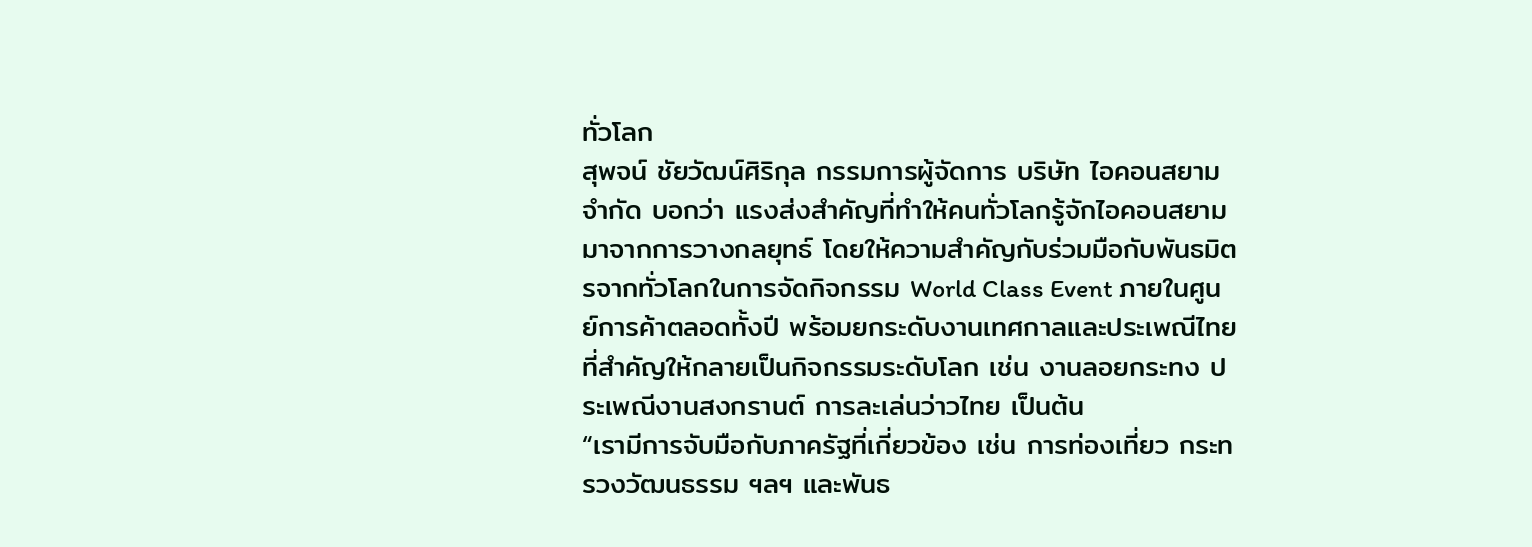ทั่วโลก
สุพจน์ ชัยวัฒน์ศิริกุล กรรมการผู้จัดการ บริษัท ไอคอนสยาม จำกัด บอกว่า แรงส่งสำคัญที่ทำให้คนทั่วโลกรู้จักไอคอนสยาม มาจากการวางกลยุทธ์ โดยให้ความสำคัญกับร่วมมือกับพันธมิตรจากทั่วโลกในการจัดกิจกรรม World Class Event ภายในศูนย์การค้าตลอดทั้งปี พร้อมยกระดับงานเทศกาลและประเพณีไทยที่สำคัญให้กลายเป็นกิจกรรมระดับโลก เช่น งานลอยกระทง ประเพณีงานสงกรานต์ การละเล่นว่าวไทย เป็นต้น
“เรามีการจับมือกับภาครัฐที่เกี่ยวข้อง เช่น การท่องเที่ยว กระทรวงวัฒนธรรม ฯลฯ และพันธ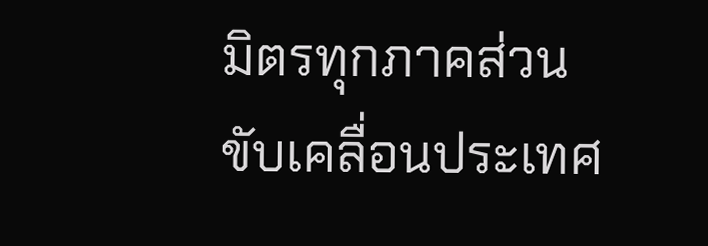มิตรทุกภาคส่วน ขับเคลื่อนประเทศ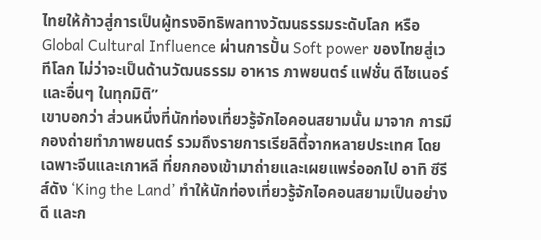ไทยให้ก้าวสู่การเป็นผู้ทรงอิทธิพลทางวัฒนธรรมระดับโลก หรือ Global Cultural Influence ผ่านการปั้น Soft power ของไทยสู่เวทีโลก ไม่ว่าจะเป็นด้านวัฒนธรรม อาหาร ภาพยนตร์ แฟชั่น ดีไซเนอร์ และอื่นๆ ในทุกมิติ”
เขาบอกว่า ส่วนหนึ่งที่นักท่องเที่ยวรู้จักไอคอนสยามนั้น มาจาก การมีกองถ่ายทำภาพยนตร์ รวมถึงรายการเรียลิตี้จากหลายประเทศ โดยเฉพาะจีนและเกาหลี ที่ยกกองเข้ามาถ่ายและเผยแพร่ออกไป อาทิ ซีรีส์ดัง ‘King the Land’ ทำให้นักท่องเที่ยวรู้จักไอคอนสยามเป็นอย่างดี และก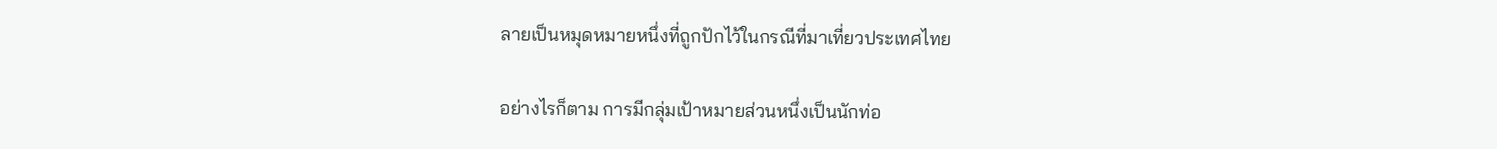ลายเป็นหมุดหมายหนึ่งที่ถูกปักไว้ในกรณีที่มาเที่ยวประเทศไทย

อย่างไรก็ตาม การมีกลุ่มเป้าหมายส่วนหนึ่งเป็นนักท่อ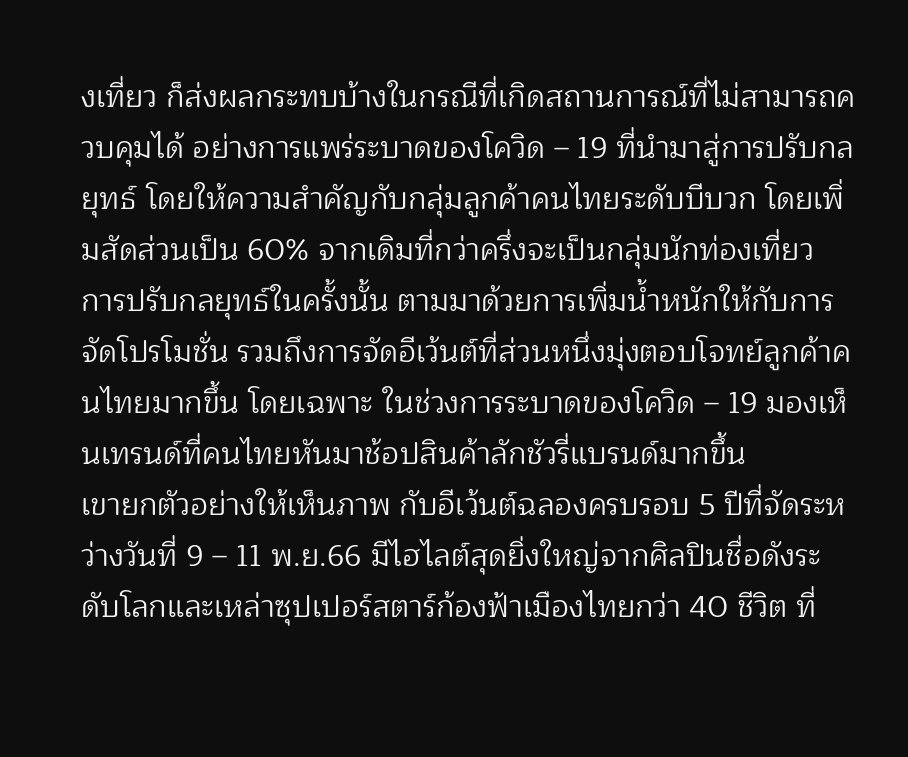งเที่ยว ก็ส่งผลกระทบบ้างในกรณีที่เกิดสถานการณ์ที่ไม่สามารถควบคุมได้ อย่างการแพร่ระบาดของโควิด – 19 ที่นำมาสู่การปรับกลยุทธ์ โดยให้ความสำคัญกับกลุ่มลูกค้าคนไทยระดับบีบวก โดยเพิ่มสัดส่วนเป็น 60% จากเดิมที่กว่าครึ่งจะเป็นกลุ่มนักท่องเที่ยว
การปรับกลยุทธ์ในครั้งนั้น ตามมาด้วยการเพิ่มน้ำหนักให้กับการจัดโปรโมชั่น รวมถึงการจัดอีเว้นต์ที่ส่วนหนึ่งมุ่งตอบโจทย์ลูกค้าคนไทยมากขึ้น โดยเฉพาะ ในช่วงการระบาดของโควิด – 19 มองเห็นเทรนด์ที่คนไทยหันมาช้อปสินค้าลักชัวรี่แบรนด์มากขึ้น
เขายกตัวอย่างให้เห็นภาพ กับอีเว้นต์ฉลองครบรอบ 5 ปีที่จัดระหว่างวันที่ 9 – 11 พ.ย.66 มีไฮไลต์สุดยิ่งใหญ่จากศิลปินชื่อดังระดับโลกและเหล่าซุปเปอร์สตาร์ก้องฟ้าเมืองไทยกว่า 40 ชีวิต ที่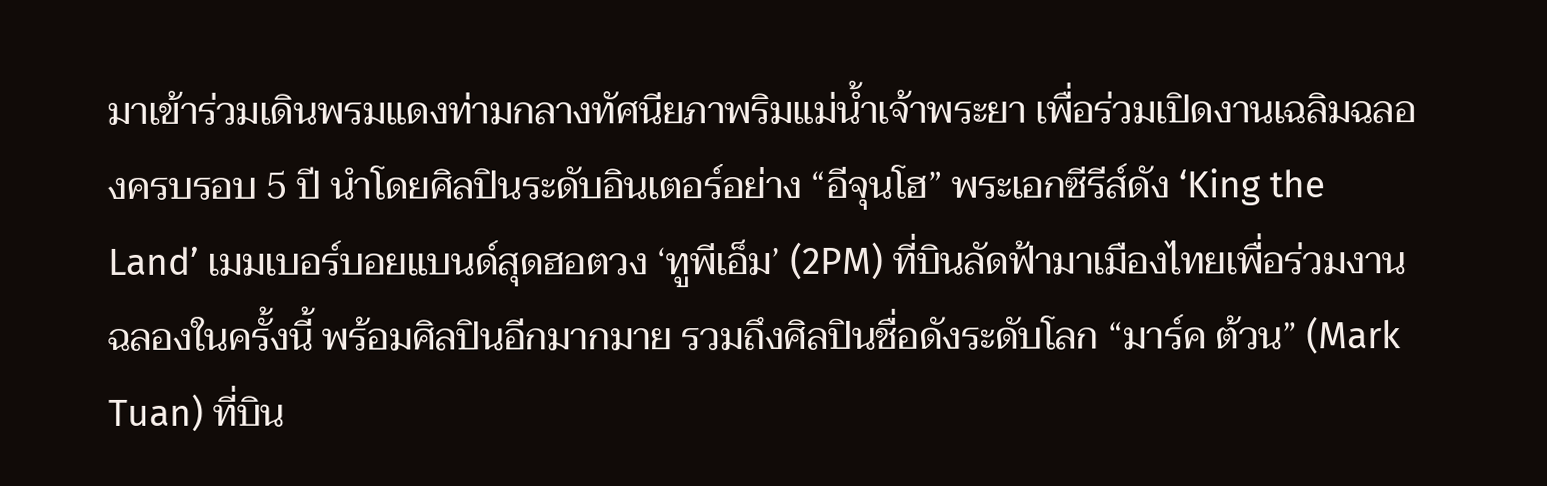มาเข้าร่วมเดินพรมแดงท่ามกลางทัศนียภาพริมแม่น้ำเจ้าพระยา เพื่อร่วมเปิดงานเฉลิมฉลองครบรอบ 5 ปี นำโดยศิลปินระดับอินเตอร์อย่าง “อีจุนโฮ” พระเอกซีรีส์ดัง ‘King the Land’ เมมเบอร์บอยแบนด์สุดฮอตวง ‘ทูพีเอ็ม’ (2PM) ที่บินลัดฟ้ามาเมืองไทยเพื่อร่วมงานฉลองในครั้งนี้ พร้อมศิลปินอีกมากมาย รวมถึงศิลปินชื่อดังระดับโลก “มาร์ค ต้วน” (Mark Tuan) ที่บิน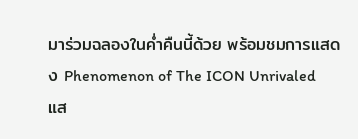มาร่วมฉลองในค่ำคืนนี้ด้วย พร้อมชมการแสดง Phenomenon of The ICON Unrivaled แส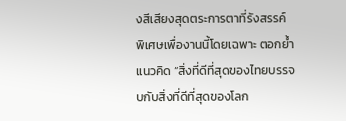งสีเสียงสุดตระการตาที่รังสรรค์พิเศษเพื่องานนี้โดยเฉพาะ ตอกย้ำแนวคิด “สิ่งที่ดีที่สุดของไทยบรรจบกับสิ่งที่ดีที่สุดของโลก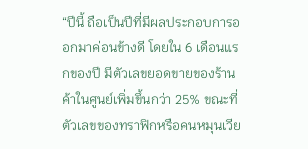“ปีนี้ ถือเป็นปีที่มีผลประกอบการออกมาค่อนข้างดี โดยใน 6 เดือนแรกของปี มีตัวเลขยอดขายของร้านค้าในศูนย์เพิ่มขึ้นกว่า 25% ขณะที่ตัวเลขของทราฟิกหรือคนหมุนเวีย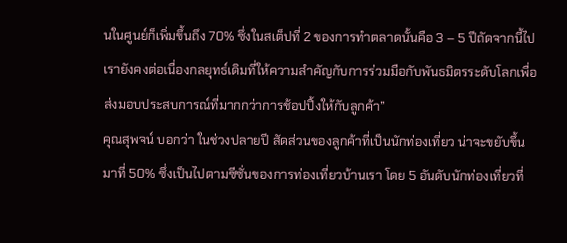นในศูนย์ก็เพิ่มขึ้นถึง 70% ซึ่งในสเต็ปที่ 2 ของการทำตลาดนั้นคือ 3 – 5 ปีถัดจากนี้ไป เรายังคงต่อเนื่องกลยุทธ์เดิมที่ให้ความสำคัญกับการร่วมมือกับพันธมิตรระดับโลกเพื่อส่งมอบประสบการณ์ที่มากกว่าการช้อปปิ้งให้กับลูกค้า”
คุณสุพจน์ บอกว่า ในช่วงปลายปี สัดส่วนของลูกค้าที่เป็นนักท่องเที่ยว น่าจะขยับขึ้นมาที่ 50% ซึ่งเป็นไปตามซีซั่นของการท่องเที่ยวบ้านเรา โดย 5 อันดับนักท่องเที่ยวที่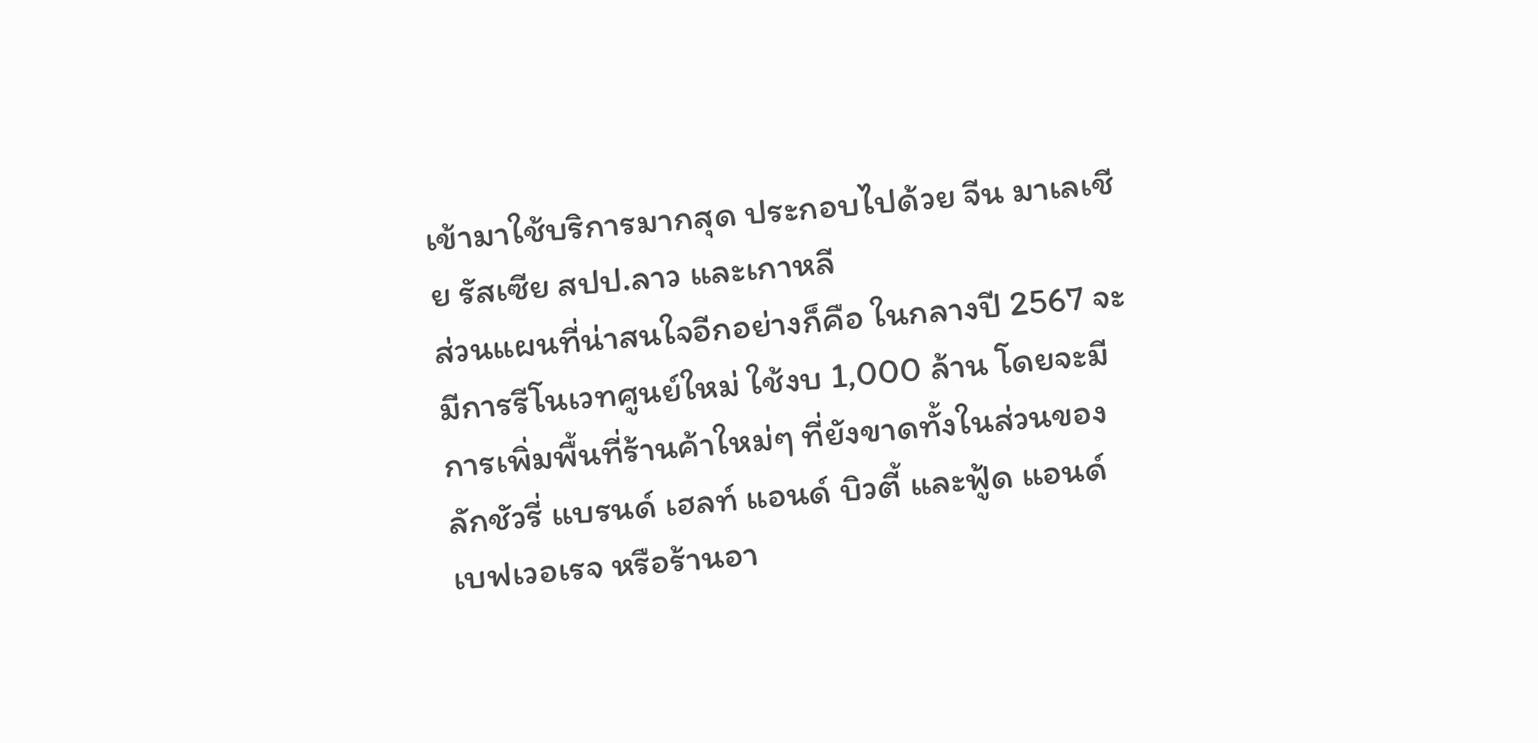เข้ามาใช้บริการมากสุด ประกอบไปด้วย จีน มาเลเชีย รัสเซีย สปป.ลาว และเกาหลี
ส่วนแผนที่น่าสนใจอีกอย่างก็คือ ในกลางปี 2567 จะมีการรีโนเวทศูนย์ใหม่ ใช้งบ 1,000 ล้าน โดยจะมีการเพิ่มพื้นที่ร้านค้าใหม่ๆ ที่ยังขาดทั้งในส่วนของลักชัวรี่ แบรนด์ เฮลท์ แอนด์ บิวตี้ และฟู้ด แอนด์ เบฟเวอเรจ หรือร้านอา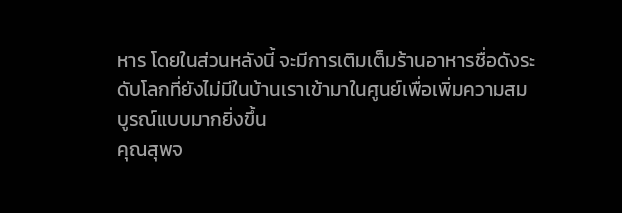หาร โดยในส่วนหลังนี้ จะมีการเติมเต็มร้านอาหารชื่อดังระดับโลกที่ยังไม่มีในบ้านเราเข้ามาในศูนย์เพื่อเพิ่มความสมบูรณ์แบบมากยิ่งขึ้น
คุณสุพจ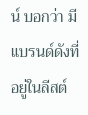น์ บอกว่า มีแบรนด์ดังที่อยู่ในลีสต์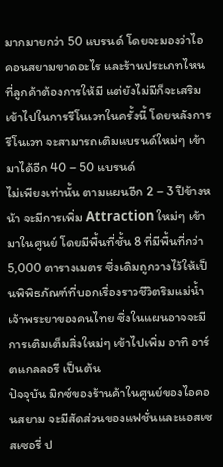มากมายกว่า 50 แบรนด์ โดยจะมองว่าไอคอนสยามขาดอะไร และร้านประเภทไหนที่ลูกค้าต้องการให้มี แต่ยังไม่มีก็จะเสริมเข้าไปในการรีโนเวทในครั้งนี้ โดยหลังการรีโนเวท จะสามารถเติมแบรนด์ใหม่ๆ เข้ามาได้อีก 40 – 50 แบรนด์
ไม่เพียงเท่านั้น ตามแผนอีก 2 – 3 ปีข้างหน้า จะมีการเพิ่ม Attraction ใหม่ๆ เข้ามาในศูนย์ โดยมีพื้นที่ชั้น 8 ที่มีพื้นที่กว่า 5,000 ตารางเมตร ซึ่งเดิมถูกวางไว้ให้เป็นพิพิธภัณฑ์ที่บอกเรื่องราวชีวิตริมแม่น้ำเจ้าพระยาของคนไทย ซึ่งในแผนอาจจะมีการเติมเต็มสิ่งใหม่ๆ เข้าไปเพิ่ม อาทิ อาร์ตแกลลอรี เป็นต้น
ปัจจุบัน มิกซ์ของร้านค้าในศูนย์ของไอคอนสยาม จะมีสัดส่วนของแฟชั่นและแอสเซสเซอรี่ ป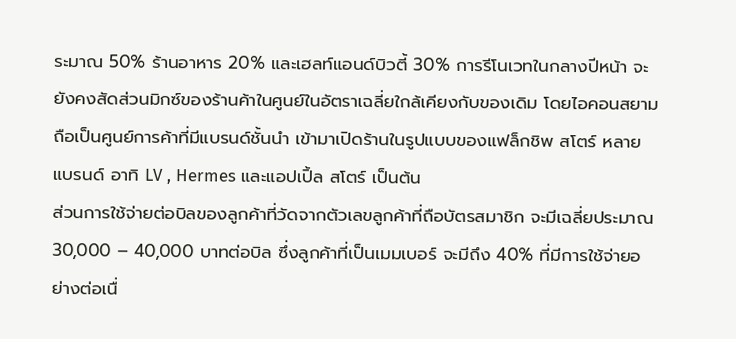ระมาณ 50% ร้านอาหาร 20% และเฮลท์แอนด์บิวตี้ 30% การรีโนเวทในกลางปีหน้า จะยังคงสัดส่วนมิกซ์ของร้านค้าในศูนย์ในอัตราเฉลี่ยใกล้เคียงกับของเดิม โดยไอคอนสยาม ถือเป็นศูนย์การค้าที่มีแบรนด์ชั้นนำ เข้ามาเปิดร้านในรูปแบบของแฟล็กชิพ สโตร์ หลายแบรนด์ อาทิ LV , Hermes และแอปเปิ้ล สโตร์ เป็นต้น
ส่วนการใช้จ่ายต่อบิลของลูกค้าที่วัดจากตัวเลขลูกค้าที่ถือบัตรสมาชิก จะมีเฉลี่ยประมาณ 30,000 – 40,000 บาทต่อบิล ซึ่งลูกค้าที่เป็นเมมเบอร์ จะมีถึง 40% ที่มีการใช้จ่ายอย่างต่อเนื่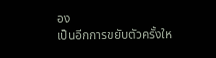อง
เป็นอีกการขยับตัวครั้งให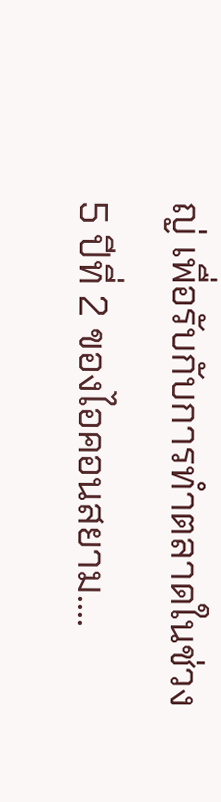ญ่ เพื่อรับกับการทำตลาดในช่วง 5 ปีที่ 2 ของไอคอนสยาม....